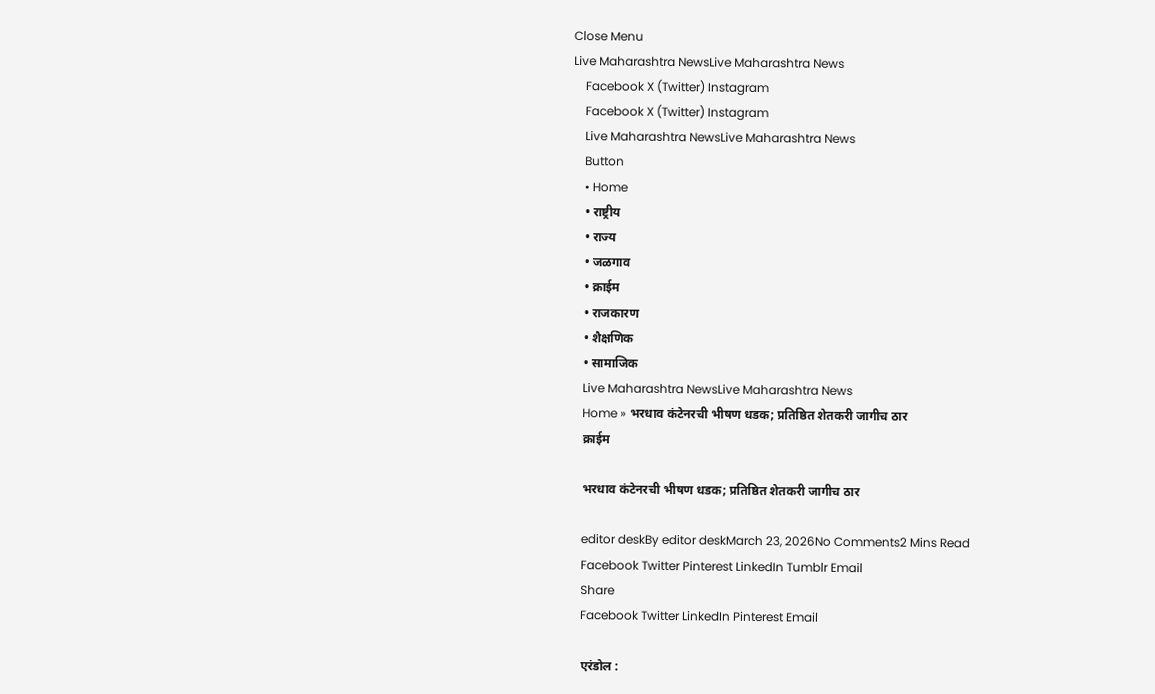Close Menu
Live Maharashtra NewsLive Maharashtra News
    Facebook X (Twitter) Instagram
    Facebook X (Twitter) Instagram
    Live Maharashtra NewsLive Maharashtra News
    Button
    • Home
    • राष्ट्रीय
    • राज्य
    • जळगाव
    • क्राईम
    • राजकारण
    • शैक्षणिक
    • सामाजिक
    Live Maharashtra NewsLive Maharashtra News
    Home » भरधाव कंटेनरची भीषण धडक; प्रतिष्ठित शेतकरी जागीच ठार
    क्राईम

    भरधाव कंटेनरची भीषण धडक; प्रतिष्ठित शेतकरी जागीच ठार

    editor deskBy editor deskMarch 23, 2026No Comments2 Mins Read
    Facebook Twitter Pinterest LinkedIn Tumblr Email
    Share
    Facebook Twitter LinkedIn Pinterest Email

    एरंडोल :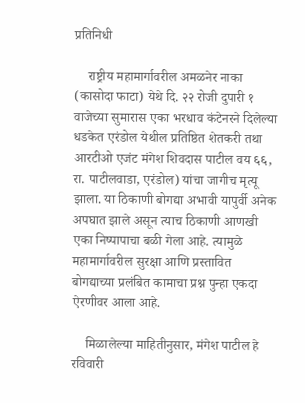प्रतिनिधी

    राष्ट्रीय महामार्गावरील अमळनेर नाका (कासोदा फाटा) येथे दि. २२ रोजी दुपारी १ वाजेच्या सुमारास एका भरधाव कंटेनरने दिलेल्या धडकेत एरंडोल येथील प्रतिष्ठित शेतकरी तथा आरटीओ एजंट मंगेश शिवदास पाटील वय ६६, रा. पाटीलवाडा, एरंडोल) यांचा जागीच मृत्यू झाला. या ठिकाणी बोगद्या अभावी यापुर्वी अनेक अपघात झाले असून त्याच ठिकाणी आणखी एका निष्पापाचा बळी गेला आहे. त्यामुळे महामार्गावरील सुरक्षा आणि प्रस्तावित बोगद्याच्या प्रलंबित कामाचा प्रश्न पुन्हा एकदा ऐरणीवर आला आहे.

    मिळालेल्या माहितीनुसार, मंगेश पाटील हे रविवारी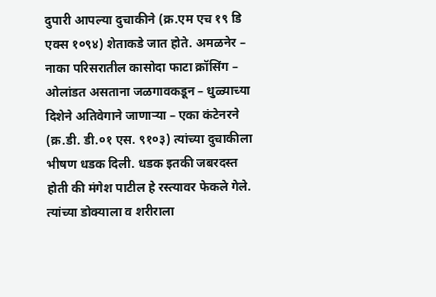दुपारी आपल्या दुचाकीने (क्र.एम एच १९ डि एक्स १०९४) शेताकडे जात होते. अमळनेर – नाका परिसरातील कासोदा फाटा क्रॉसिंग – ओलांडत असताना जळगावकडून – धुळ्याच्या दिशेने अतिवेगाने जाणाऱ्या – एका कंटेनरने (क्र.डी. डी.०१ एस. ९१०३) त्यांच्या दुचाकीला भीषण धडक दिली. धडक इतकी जबरदस्त होती की मंगेश पाटील हे रस्त्यावर फेकले गेले. त्यांच्या डोक्याला व शरीराला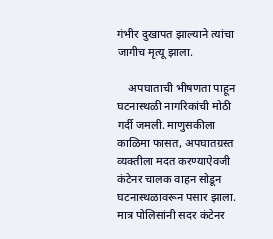गंभीर दुखापत झाल्याने त्यांचा जागीच मृत्यू झाला.

    अपघाताची भीषणता पाहून घटनास्थळी नागरिकांची मोठी गर्दी जमली. माणुसकीला काळिमा फासत, अपघातग्रस्त व्यक्तीला मदत करण्याऐवजी कंटेनर चालक वाहन सोडून घटनास्थळावरून पसार झाला. मात्र पोलिसांनी सदर कंटेनर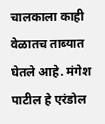चालकाला काही वेळातच ताब्यात घेतले आहे. मंगेश पाटील हे एरंडोल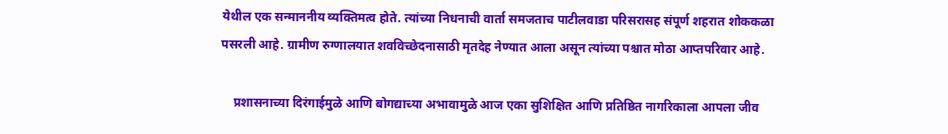येथील एक सन्माननीय व्यक्तिमत्व होते. त्यांच्या निधनाची वार्ता समजताच पाटीलवाडा परिसरासह संपूर्ण शहरात शोककळा पसरली आहे. ग्रामीण रुग्णालयात शवविच्छेदनासाठी मृतदेह नेण्यात आला असून त्यांच्या पश्चात मोठा आप्तपरिवार आहे.

    प्रशासनाच्या दिरंगाईमुळे आणि बोगद्याच्या अभावामुळे आज एका सुशिक्षित आणि प्रतिष्ठित नागरिकाला आपला जीव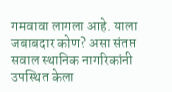गमवावा लागला आहे. याला जबाबदार कोण? असा संतप्त सवाल स्थानिक नागरिकांनी उपस्थित केला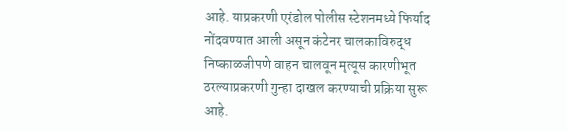आहे. याप्रकरणी एरंडोल पोलीस स्टेशनमध्ये फिर्याद नोंदवण्यात आली असून कंटेनर चालकाविरुद्ध निष्काळजीपणे वाहन चालवून मृत्यूस कारणीभूत ठरल्याप्रकरणी गुन्हा दाखल करण्याची प्रक्रिया सुरू आहे.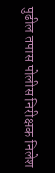पुढील तपास पोलीस निरीक्षक निलेश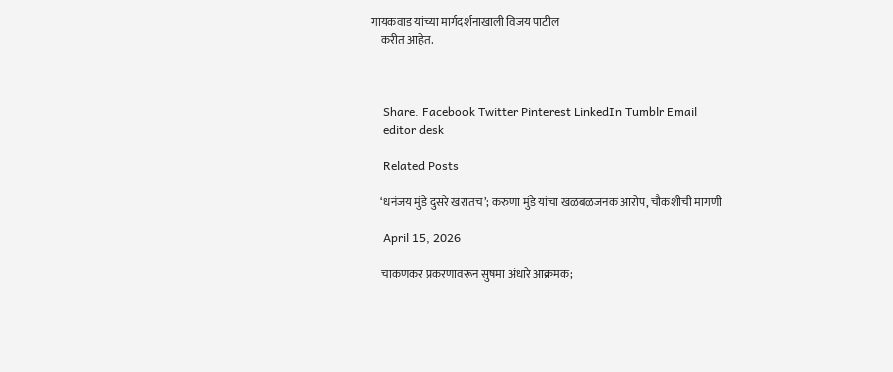गायकवाड यांच्या मार्गदर्शनाखाली विजय पाटील
    करीत आहेत.



    Share. Facebook Twitter Pinterest LinkedIn Tumblr Email
    editor desk

    Related Posts

    ‘धनंजय मुंडे दुसरे खरातच’; करुणा मुंडे यांचा खळबळजनक आरोप, चौकशीची मागणी

    April 15, 2026

    चाकणकर प्रकरणावरून सुषमा अंधारे आक्रमक;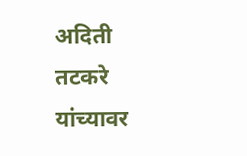अदिती तटकरे यांच्यावर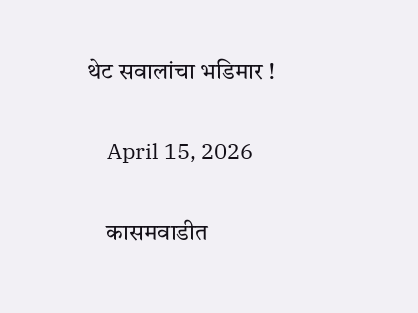थेट सवालांचा भडिमार !

    April 15, 2026

    कासमवाडीत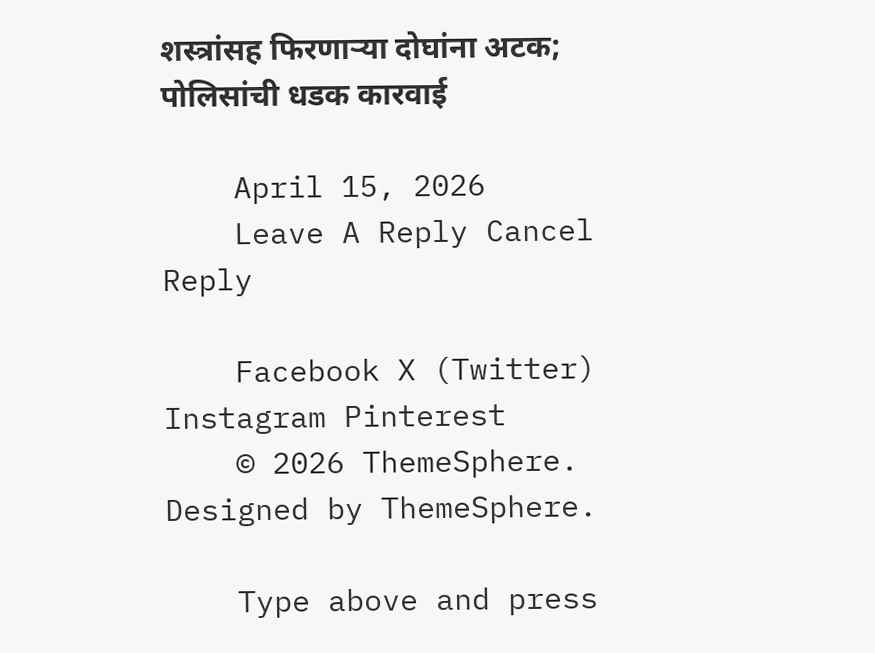शस्त्रांसह फिरणाऱ्या दोघांना अटक; पोलिसांची धडक कारवाई

    April 15, 2026
    Leave A Reply Cancel Reply

    Facebook X (Twitter) Instagram Pinterest
    © 2026 ThemeSphere. Designed by ThemeSphere.

    Type above and press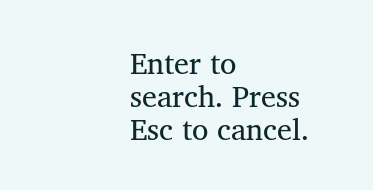Enter to search. Press Esc to cancel.